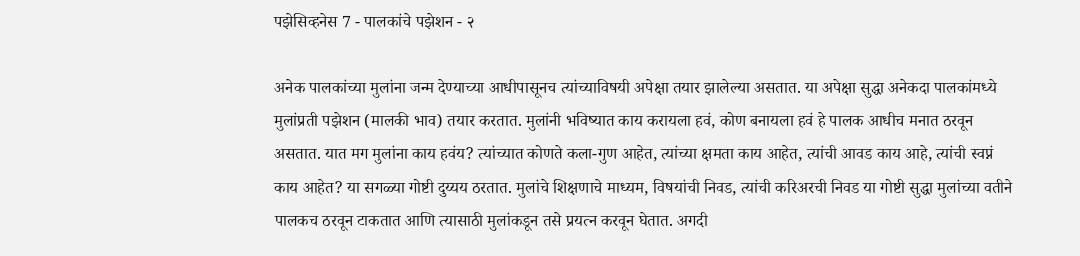पझेसिव्हनेस 7 - पालकांचे पझेशन - २

अनेक पालकांच्या मुलांना जन्म देण्याच्या आधीपासूनच त्यांच्याविषयी अपेक्षा तयार झालेल्या असतात. या अपेक्षा सुद्धा अनेकदा पालकांमध्ये मुलांप्रती पझेशन (मालकी भाव) तयार करतात. मुलांनी भविष्यात काय करायला हवं, कोण बनायला हवं हे पालक आधीच मनात ठरवून असतात. यात मग मुलांना काय हवंय? त्यांच्यात कोणते कला-गुण आहेत, त्यांच्या क्षमता काय आहेत, त्यांची आवड काय आहे, त्यांची स्वप्नं काय आहेत? या सगळ्या गोष्टी दुय्यय ठरतात. मुलांचे शिक्षणाचे माध्यम, विषयांची निवड, त्यांची करिअरची निवड या गोष्टी सुद्धा मुलांच्या वतीने पालकच ठरवून टाकतात आणि त्यासाठी मुलांकडून तसे प्रयत्न करवून घेतात. अगदी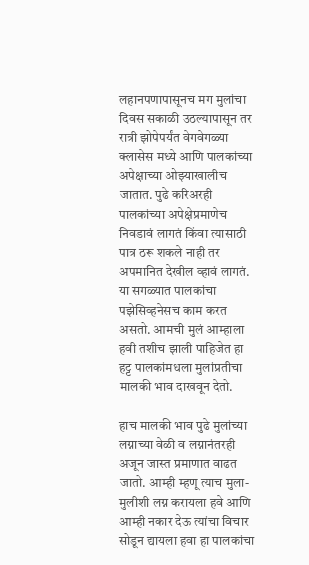लहानपणापासूनच मग मुलांचा दिवस सकाळी उठल्यापासून तर रात्री झोपेपर्यंत वेगवेगळ्या क्लासेस मध्ये आणि पालकांच्या अपेक्षाच्या ओझ्याखालीच जातात. पुढे करिअरही पालकांच्या अपेक्षेप्रमाणेच निवडावं लागतं किंवा त्यासाठी पात्र ठरू शकले नाही तर अपमानित देखील व्हावं लागतं. या सगळ्यात पालकांचा पझेसिव्हनेसच काम करत असतो. आमची मुलं आम्हाला हवी तशीच झाली पाहिजेत हा हट्ट पालकांमधला मुलांप्रतीचा मालकी भाव दाखवून देतो.

हाच मालकी भाव पुढे मुलांच्या लग्नाच्या वेळी व लग्नानंतरही अजून जास्त प्रमाणात वाढत जातो. आम्ही म्हणू त्याच मुला-मुलीशी लग्न करायला हवे आणि आम्ही नकार देऊ त्यांचा विचार सोडून द्यायला हवा हा पालकांचा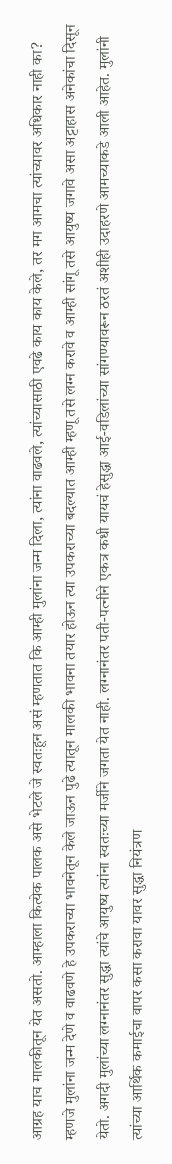आग्रह याच मालकीतून येत असतो. आम्हाला कित्येक पालक असे भेटले जे स्वतःहून असं म्हणतात कि आम्ही मुलांना जन्म दिला, त्यांना वाढवले, त्यांच्यासाठी एवढे काय काय केले, तर मग आमचा त्यांच्यावर अधिकार नाही का? म्हणजे मुलांना जन्म देणे व वाढवणे हे उपकराच्या भावनेतून केले जाऊन पुढे त्यातून मालकी भावना तयार होऊन त्या उपकराच्या बदल्यात आम्ही म्हणू तसे लग्न करावे व आम्ही सांगू तसे आयुष्य जगावे असा अट्टाहास अनेकांचा दिसून येतो. अगदी मुलांच्या लग्नानंतर सुद्धा त्यांचे आयुष्य त्यांना स्वतःच्या मर्जीने जगता येत नाही. लग्नानंतर पती-पत्नीने एकत्र कधी यायचं हेसुद्धा आई-वडिलांच्या सांगण्यावरून ठरतं अशीही उदाहरणे आमच्याकडे आली आहेत. मुलांनी त्यांच्या आर्थिक कमाईचा वापर कसा करावा यावर सुद्धा नियंत्रण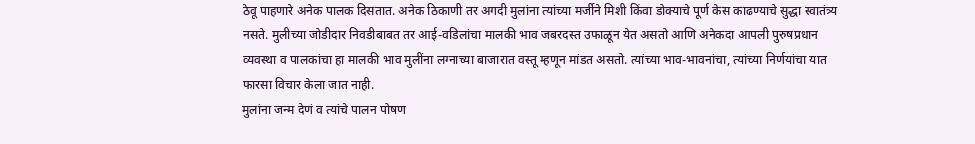ठेवू पाहणारे अनेक पालक दिसतात. अनेक ठिकाणी तर अगदी मुलांना त्यांच्या मर्जीने मिशी किंवा डोक्याचे पूर्ण केस काढण्याचे सुद्धा स्वातंत्र्य नसते. मुलीच्या जोडीदार निवडीबाबत तर आई-वडिलांचा मालकी भाव जबरदस्त उफाळून येत असतो आणि अनेकदा आपली पुरुषप्रधान व्यवस्था व पालकांचा हा मालकी भाव मुलींना लग्नाच्या बाजारात वस्तू म्हणून मांडत असतो. त्यांच्या भाव-भावनांचा, त्यांच्या निर्णयांचा यात फारसा विचार केला जात नाही.
मुलांना जन्म देणं व त्यांचे पालन पोषण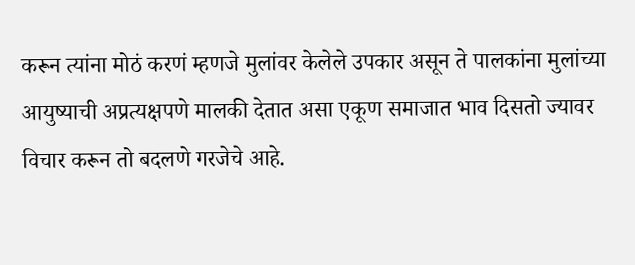करून त्यांना मोठं करणं म्हणजे मुलांवर केलेले उपकार असून ते पालकांना मुलांच्या आयुष्याची अप्रत्यक्षपणे मालकी देतात असा एकूण समाजात भाव दिसतो ज्यावर विचार करून तो बदलणे गरजेचे आहे.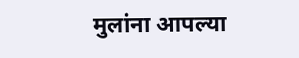मुलांना आपल्या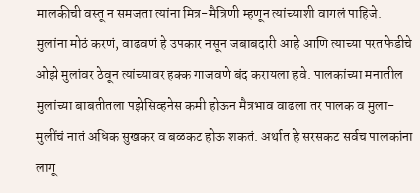मालकीची वस्तू न समजता त्यांना मित्र-मैत्रिणी म्हणून त्यांच्याशी वागलं पाहिजे. मुलांना मोठं करणं, वाढवणं हे उपकार नसून जबाबदारी आहे आणि त्याच्या परतफेडीचे ओझे मुलांवर ठेवून त्यांच्यावर हक्क गाजवणे बंद करायला हवे. पालकांच्या मनातील मुलांच्या बाबतीतला पझेसिव्हनेस कमी होऊन मैत्रभाव वाढला तर पालक व मुला-मुलींचं नातं अधिक सुखकर व बळकट होऊ शकतं. अर्थात हे सरसकट सर्वच पालकांना लागू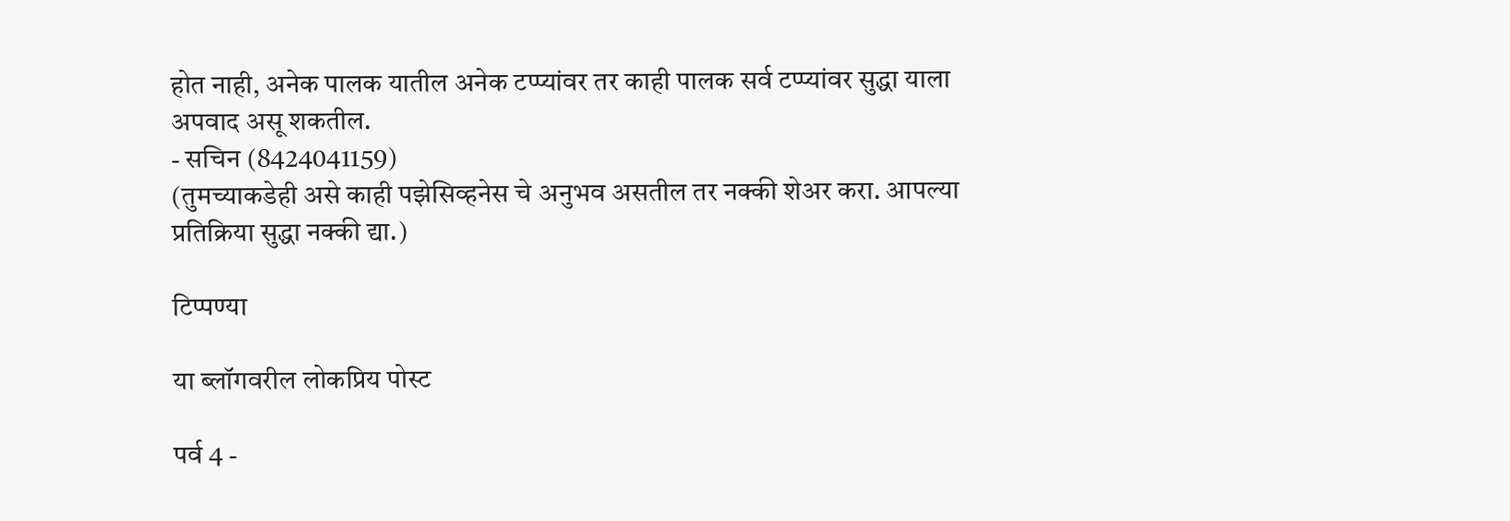होत नाही, अनेक पालक यातील अनेक टप्प्यांवर तर काही पालक सर्व टप्प्यांवर सुद्धा याला अपवाद असू शकतील.
- सचिन (8424041159)
(तुमच्याकडेही असे काही पझेसिव्हनेस चे अनुभव असतील तर नक्की शेअर करा. आपल्या प्रतिक्रिया सुद्धा नक्की द्या.)

टिप्पण्या

या ब्लॉगवरील लोकप्रिय पोस्ट

पर्व 4 -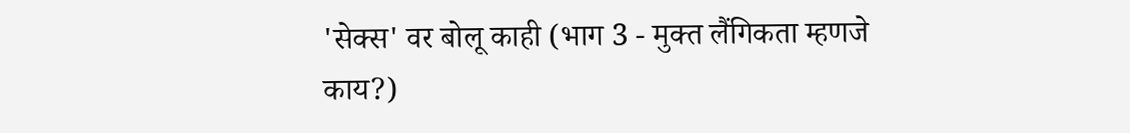'सेक्स' वर बोलू काही (भाग 3 - मुक्त लैंगिकता म्हणजे काय?)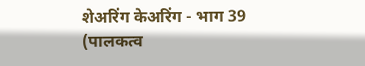शेअरिंग केअरिंग - भाग 39 (पालकत्व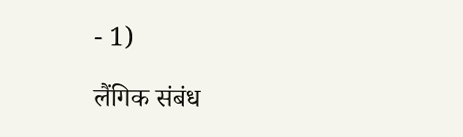- 1)

लैंगिक संबंध